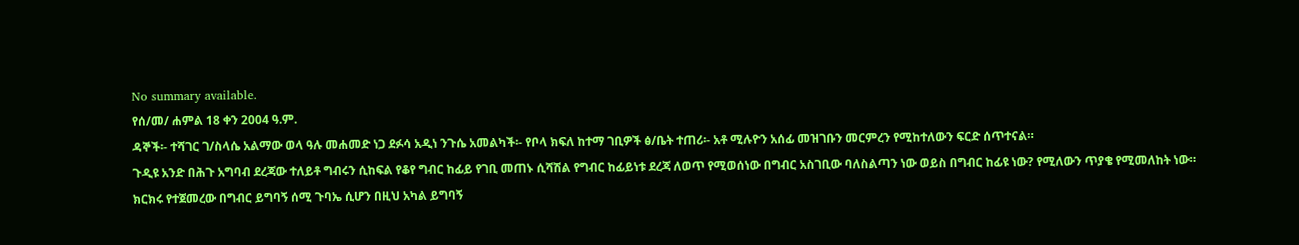No summary available.
የሰ/መ/ ሐምል 18 ቀን 2004 ዓ.ም.
ዳኞች፡- ተሻገር ገ/ስላሴ አልማው ወላ ዓሉ መሐመድ ነጋ ደፉሳ አዲነ ንጉሴ አመልካች፡- የቦላ ክፍለ ከተማ ገቢዎች ፅ/ቤት ተጠሪ፡- አቶ ሚሉዮን አሰፊ መዝገቡን መርምረን የሚከተለውን ፍርድ ሰጥተናል።
ጉዲዩ አንድ በሕጉ አግባብ ደረጃው ተለይቶ ግብሩን ሲከፍል የቆየ ግብር ከፊይ የገቢ መጠኑ ሲሻሽል የግብር ከፊይነቱ ደረጃ ለወጥ የሚወሰነው በግብር አስገቢው ባለስልጣን ነው ወይስ በግብር ከፊዩ ነው? የሚለውን ጥያቄ የሚመለከት ነው።
ክርክሩ የተጀመረው በግብር ይግባኝ ሰሚ ጉባኤ ሲሆን በዚህ አካል ይግባኝ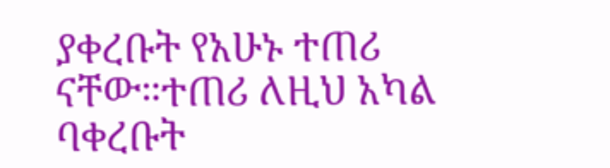ያቀረቡት የአሁኑ ተጠሪ ናቸው።ተጠሪ ለዚህ አካል ባቀረቡት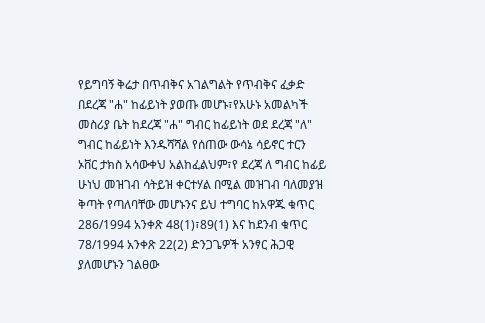የይግባኝ ቅሬታ በጥብቅና አገልግልት የጥብቅና ፈቃድ በደረጃ "ሐ" ከፊይነት ያወጡ መሆኑ፣የአሁኑ አመልካች መስሪያ ቤት ከደረጃ "ሐ" ግብር ከፊይነት ወደ ደረጃ "ለ" ግብር ከፊይነት እንዱሻሻል የሰጠው ውሳኔ ሳይኖር ተርን ኦቨር ታክስ አሳውቀህ አልከፈልህም፣የ ደረጃ ለ ግብር ከፊይ ሁነህ መዝገብ ሳትይዝ ቀርተሃል በሚል መዝገብ ባለመያዝ ቅጣት የጣለባቸው መሆኑንና ይህ ተግባር ከአዋጁ ቁጥር 286/1994 አንቀጽ 48(1)፣89(1) እና ከደንብ ቁጥር 78/1994 አንቀጽ 22(2) ድንጋጌዎች አንፃር ሕጋዊ ያለመሆኑን ገልፀው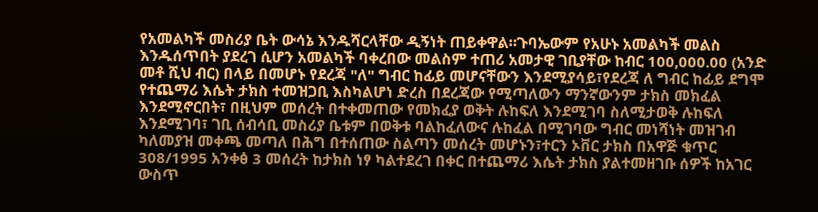የአመልካች መስሪያ ቤት ውሳኔ እንዱሻርላቸው ዲኝነት ጠይቀዋል።ጉባኤውም የአሁኑ አመልካች መልስ እንዱሰጥበት ያደረገ ሲሆን አመልካች ባቀረበው መልስም ተጠሪ አመታዊ ገቢያቸው ከብር 100,000.00 (አንድ መቶ ሺህ ብር) በላይ በመሆኑ የደረጃ "ለ" ግብር ከፊይ መሆናቸውን እንደሚያሳይ፣የደረጃ ለ ግብር ከፊይ ደግሞ የተጨማሪ እሴት ታክስ ተመዝጋቢ እስካልሆነ ድረስ በደረጃው የሚጣለውን ማንኛውንም ታክስ መክፈል እንደሚኖርበት፣ በዚህም መሰረት በተቀመጠው የመክፈያ ወቅት ሉከፍለ እንደሚገባ ስለሚታወቅ ሉከፍለ እንደሚገባ፣ ገቢ ሰብሳቢ መስሪያ ቤቱም በወቅቱ ባልከፈለውና ሉከፈል በሚገባው ግብር መነሻነት መዝገብ ካለመያዝ መቀጫ መጣለ በሕግ በተሰጠው ስልጣን መሰረት መሆኑን፣ተርን ኦቨር ታክስ በአዋጅ ቁጥር 308/1995 አንቀፅ 3 መሰረት ከታክስ ነፃ ካልተደረገ በቀር በተጨማሪ እሴት ታክስ ያልተመዘገቡ ሰዎች ከአገር ውስጥ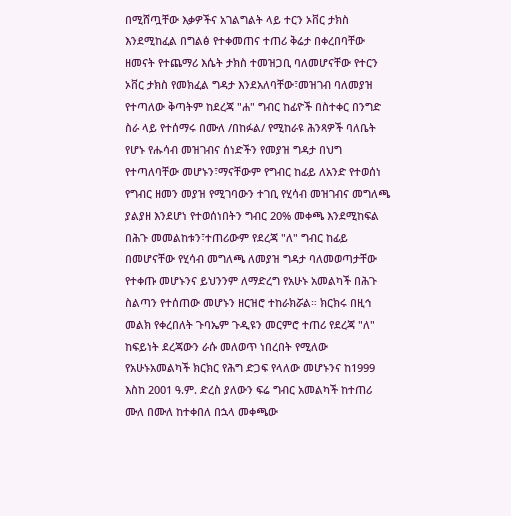በሚሸጧቸው እቃዎችና አገልግልት ላይ ተርን ኦቨር ታክስ እንደሚከፈል በግልፅ የተቀመጠና ተጠሪ ቅሬታ በቀረበባቸው ዘመናት የተጨማሪ እሴት ታክስ ተመዝጋቢ ባለመሆናቸው የተርን ኦቨር ታክስ የመክፈል ግዳታ እንደአለባቸው፣መዝገብ ባለመያዝ የተጣለው ቅጣትም ከደረጃ "ሐ" ግብር ከፊዮች በስተቀር በንግድ ስራ ላይ የተሰማሩ በሙለ /በከፉል/ የሚከራዩ ሕንጻዎች ባለቤት የሆኑ የሑሳብ መዝገብና ሰነድችን የመያዝ ግዳታ በህግ የተጣለባቸው መሆኑን፣ማናቸውም የግብር ከፊይ ለአንድ የተወሰነ የግብር ዘመን መያዝ የሚገባውን ተገቢ የሂሳብ መዝገብና መግለጫ ያልያዘ እንደሆነ የተወሰነበትን ግብር 20% መቀጫ እንደሚከፍል በሕጉ መመልከቱን፣ተጠሪውም የደረጃ "ለ" ግብር ከፊይ በመሆናቸው የሂሳብ መግለጫ ለመያዝ ግዳታ ባለመወጣታቸው የተቀጡ መሆኑንና ይህንንም ለማድረግ የአሁኑ አመልካች በሕጉ ስልጣን የተሰጠው መሆኑን ዘርዝሮ ተከራክሯል። ክርክሩ በዚኅ መልክ የቀረበለት ጉባኤም ጉዲዩን መርምሮ ተጠሪ የደረጃ "ለ" ከፍይነት ደረጃውን ራሱ መለወጥ ነበረበት የሚለው የአሁኑአመልካች ክርክር የሕግ ድጋፍ የላለው መሆኑንና ከ1999 እስከ 2001 ዓ.ም. ድረስ ያለውን ፍሬ ግብር አመልካች ከተጠሪ ሙለ በሙለ ከተቀበለ በኋላ መቀጫው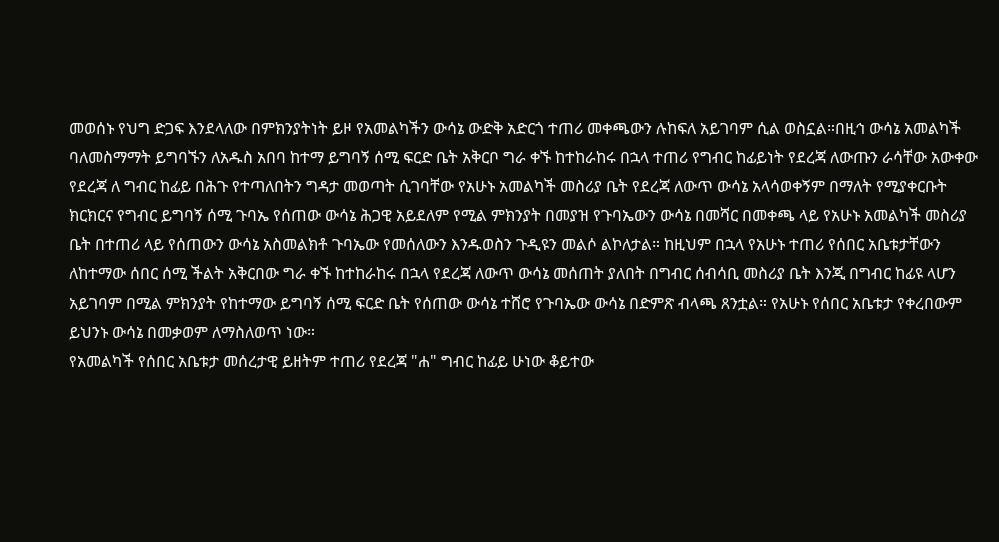መወሰኑ የህግ ድጋፍ እንደላለው በምክንያትነት ይዞ የአመልካችን ውሳኔ ውድቅ አድርጎ ተጠሪ መቀጫውን ሉከፍለ አይገባም ሲል ወስኗል።በዚኅ ውሳኔ አመልካች ባለመስማማት ይግባኙን ለአዱስ አበባ ከተማ ይግባኝ ሰሚ ፍርድ ቤት አቅርቦ ግራ ቀኙ ከተከራከሩ በኋላ ተጠሪ የግብር ከፊይነት የደረጃ ለውጡን ራሳቸው አውቀው የደረጃ ለ ግብር ከፊይ በሕጉ የተጣለበትን ግዳታ መወጣት ሲገባቸው የአሁኑ አመልካች መስሪያ ቤት የደረጃ ለውጥ ውሳኔ አላሳወቀኝም በማለት የሚያቀርቡት ክርክርና የግብር ይግባኝ ሰሚ ጉባኤ የሰጠው ውሳኔ ሕጋዊ አይደለም የሚል ምክንያት በመያዝ የጉባኤውን ውሳኔ በመሻር በመቀጫ ላይ የአሁኑ አመልካች መስሪያ ቤት በተጠሪ ላይ የሰጠውን ውሳኔ አስመልክቶ ጉባኤው የመሰለውን እንዱወስን ጉዲዩን መልሶ ልኮለታል። ከዚህም በኋላ የአሁኑ ተጠሪ የሰበር አቤቱታቸውን ለከተማው ሰበር ሰሚ ችልት አቅርበው ግራ ቀኙ ከተከራከሩ በኋላ የደረጃ ለውጥ ውሳኔ መሰጠት ያለበት በግብር ሰብሳቢ መስሪያ ቤት እንጂ በግብር ከፊዩ ላሆን አይገባም በሚል ምክንያት የከተማው ይግባኝ ሰሚ ፍርድ ቤት የሰጠው ውሳኔ ተሸሮ የጉባኤው ውሳኔ በድምጽ ብላጫ ጸንቷል። የአሁኑ የሰበር አቤቱታ የቀረበውም ይህንኑ ውሳኔ በመቃወም ለማስለወጥ ነው።
የአመልካች የሰበር አቤቱታ መሰረታዊ ይዘትም ተጠሪ የደረጃ "ሐ" ግብር ከፊይ ሁነው ቆይተው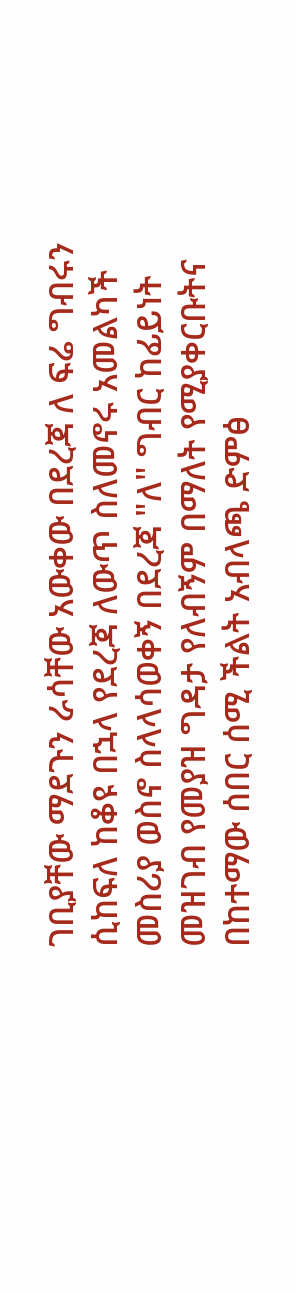ገቢያቸው ማደጉን ራሳቸው አውቀው በደረጃ ለ ፍሬ ግብሩን ሲከፍለ ከቆዩ በኋላ የደረጃ ለውጥ ስለመኖሩ አመልካች መስሪያ ወስኖ ስላላሳወቀኝ በደረጃ "ለ" ግብር ከፊይነት መዝገብ የመያዝ ግዳታ የለብኝም በማለት የሚያቀርቡትና በከተማው ሰበር ሰሚ ችልት አብላጫ ድምፅ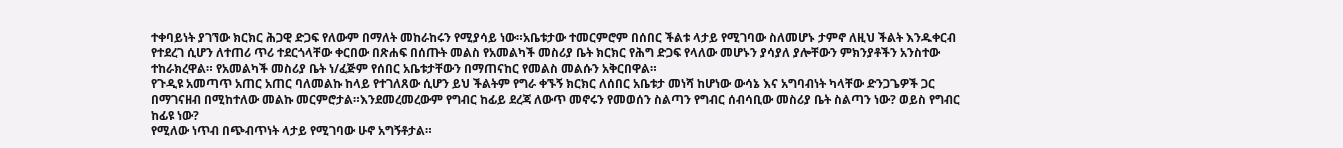ተቀባይነት ያገኘው ክርክር ሕጋዊ ድጋፍ የለውም በማለት መከራከሩን የሚያሳይ ነው።አቤቱታው ተመርምሮም በሰበር ችልቱ ላታይ የሚገባው ስለመሆኑ ታምኖ ለዚህ ችልት እንዱቀርብ የተደረገ ሲሆን ለተጠሪ ጥሪ ተደርጎላቸው ቀርበው በጽሐፍ በሰጡት መልስ የአመልካች መስሪያ ቤት ክርክር የሕግ ድጋፍ የላለው መሆኑን ያሳያለ ያሎቸውን ምክንያቶችን አንስተው ተከራክረዋል። የአመልካች መስሪያ ቤት ነ/ፈጅም የሰበር አቤቱታቸውን በማጠናከር የመልስ መልሱን አቅርበዋል።
የጉዲዩ አመጣጥ አጠር አጠር ባለመልኩ ከላይ የተገለጸው ሲሆን ይህ ችልትም የግራ ቀኙኝ ክርክር ለሰበር አቤቱታ መነሻ ከሆነው ውሳኔ እና አግባብነት ካላቸው ድንጋጌዎች ጋር በማገናዘብ በሚከተለው መልኩ መርምሮታል።እንደመረመረውም የግብር ከፊይ ደረጃ ለውጥ መኖሩን የመወሰን ስልጣን የግብር ሰብሳቢው መስሪያ ቤት ስልጣን ነው? ወይስ የግብር ከፊዩ ነው?
የሚለው ነጥብ በጭብጥነት ላታይ የሚገባው ሁኖ አግኝቶታል።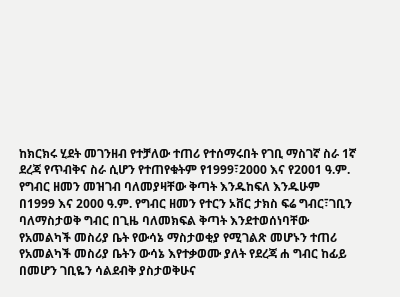ከክርክሩ ሂደት መገንዘብ የተቻለው ተጠሪ የተሰማሩበት የገቢ ማስገኛ ስራ 1ኛ ደረጃ የጥብቅና ስራ ሲሆን የተጠየቁትም የ1999፣2000 እና የ2001 ዓ.ም. የግብር ዘመን መዝገብ ባለመያዛቸው ቅጣት እንዱከፍለ እንዱሁም በ1999 እና 2000 ዓ.ም. የግብር ዘመን የተርን ኦቨር ታክስ ፍሬ ግብር፣ገቢን ባለማስታወቅ ግብር በጊዜ ባለመክፍል ቅጣት እንደተወሰነባቸው የአመልካች መስሪያ ቤት የውሳኔ ማስታወቂያ የሚገልጽ መሆኑን ተጠሪ የአመልካች መስሪያ ቤትን ውሳኔ እየተቃወሙ ያለት የደረጃ ሐ ግብር ከፊይ በመሆን ገቢዬን ሳልደብቅ ያስታወቅሁና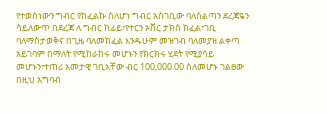የተወሰነውን ግብር የከፈልኩ ስለሆነ ግብር አስገቢው ባለስልጣን ደረጃዬን ሳይለውጥ በደረጃ ለ ግብር ከፊይ፣የተርን ኦቨር ታክስ ክፈል፣ገቢ ባለማስታወቅና በጊዜ ባለመክፈል እንዱሁም መዝገብ ባለመያዝ ልቀጣ አይገባም በማለት የሚከራከሩ መሆኑን የክርክሩ ሂደት የሚያሳይ መሆኑን፣ተጠሪ አመታዊ ገቢአቸው ብር 100,000.00 ስለመሆኑ ገልፀው በዚህ አግባብ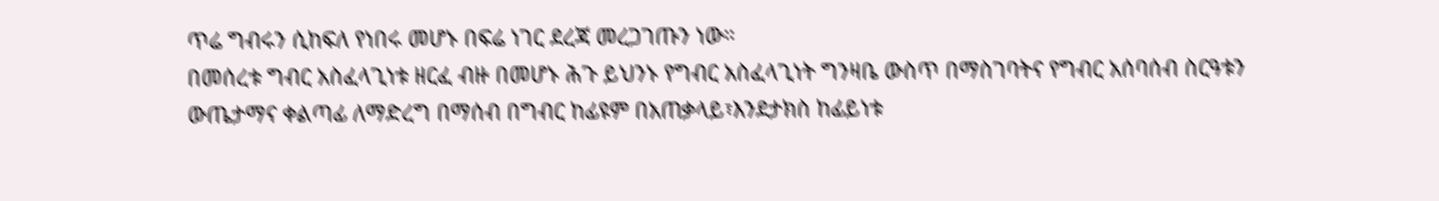ጥሬ ግብሩን ሲከፍለ የነበሩ መሆኑ በፍሬ ነገር ደረጃ መረጋገጡን ነው።
በመሰረቱ ግብር አስፈላጊነቱ ዘርፈ ብዙ በመሆኑ ሕጉ ይህንኑ የግብር አስፈላጊነት ግንዛቤ ውስጥ በማስገባትና የግብር አሰባሰብ ስርዓቱን ውጤታማና ቀልጣፊ ለማድረግ በማሰብ በግብር ከፊዩም በአጠቃላይ፣እንደታክስ ከፊይነቱ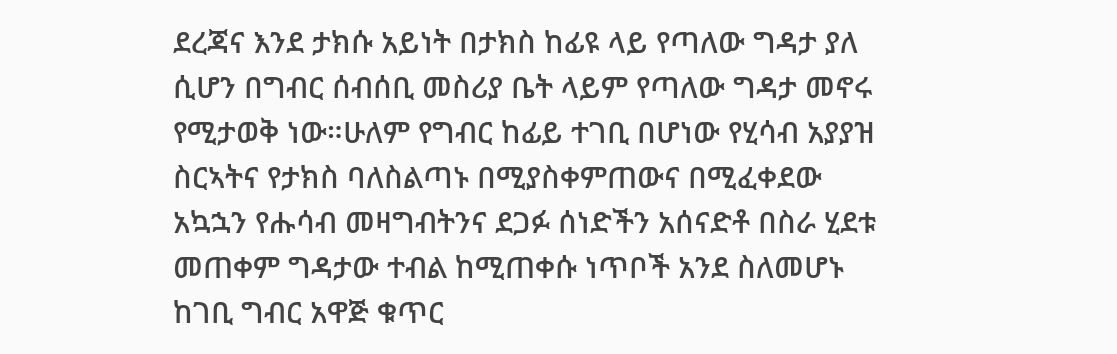ደረጃና እንደ ታክሱ አይነት በታክስ ከፊዩ ላይ የጣለው ግዳታ ያለ ሲሆን በግብር ሰብሰቢ መስሪያ ቤት ላይም የጣለው ግዳታ መኖሩ የሚታወቅ ነው።ሁለም የግብር ከፊይ ተገቢ በሆነው የሂሳብ አያያዝ ስርኣትና የታክስ ባለስልጣኑ በሚያስቀምጠውና በሚፈቀደው አኳኋን የሑሳብ መዛግብትንና ደጋፉ ሰነድችን አሰናድቶ በስራ ሂደቱ መጠቀም ግዳታው ተብል ከሚጠቀሱ ነጥቦች አንደ ስለመሆኑ ከገቢ ግብር አዋጅ ቁጥር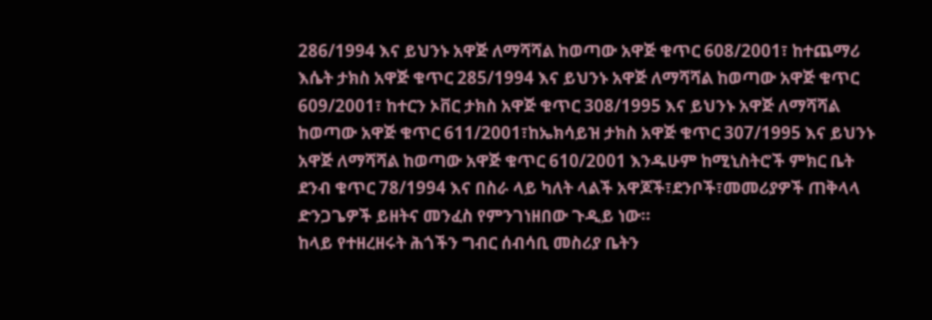286/1994 እና ይህንኑ አዋጅ ለማሻሻል ከወጣው አዋጅ ቁጥር 608/2001፣ ከተጨማሪ እሴት ታክስ አዋጅ ቁጥር 285/1994 እና ይህንኑ አዋጅ ለማሻሻል ከወጣው አዋጅ ቁጥር 609/2001፣ ከተርን ኦቨር ታክስ አዋጅ ቁጥር 308/1995 እና ይህንኑ አዋጅ ለማሻሻል ከወጣው አዋጅ ቁጥር 611/2001፣ከኤክሳይዝ ታክስ አዋጅ ቁጥር 307/1995 እና ይህንኑ አዋጅ ለማሻሻል ከወጣው አዋጅ ቁጥር 610/2001 እንዱሁም ከሚኒስትሮች ምክር ቤት ደንብ ቁጥር 78/1994 እና በስራ ላይ ካለት ላልች አዋጆች፣ደንቦች፣መመሪያዎች ጠቅላላ ድንጋጌዎች ይዘትና መንፈስ የምንገነዘበው ጉዲይ ነው።
ከላይ የተዘረዘሩት ሕጎችን ግብር ሰብሳቢ መስሪያ ቤትን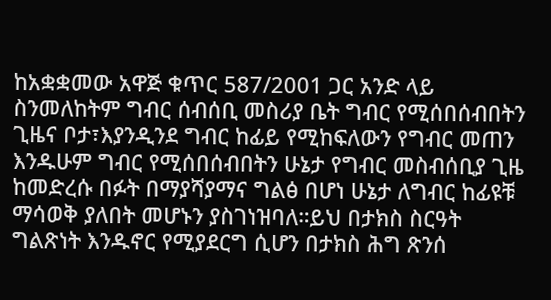ከአቋቋመው አዋጅ ቁጥር 587/2001 ጋር አንድ ላይ ስንመለከትም ግብር ሰብሰቢ መስሪያ ቤት ግብር የሚሰበሰብበትን ጊዜና ቦታ፣እያንዲንደ ግብር ከፊይ የሚከፍለውን የግብር መጠን እንዱሁም ግብር የሚሰበሰብበትን ሁኔታ የግብር መስብሰቢያ ጊዜ ከመድረሱ በፉት በማያሻያማና ግልፅ በሆነ ሁኔታ ለግብር ከፊዩቹ ማሳወቅ ያለበት መሆኑን ያስገነዝባለ።ይህ በታክስ ስርዓት ግልጽነት እንዱኖር የሚያደርግ ሲሆን በታክስ ሕግ ጽንሰ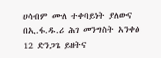ሀሳብም ሙለ ተቀባይነት ያለውና በኢ.ፋ.ዱ.ሪ ሕገ መንግስት አንቀፅ 12 ድንጋጌ ይዘትና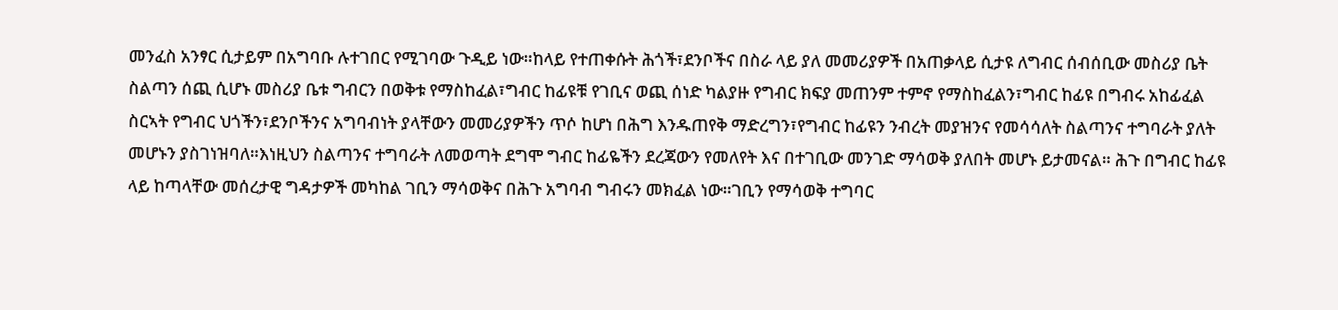መንፈስ አንፃር ሲታይም በአግባቡ ሉተገበር የሚገባው ጉዲይ ነው።ከላይ የተጠቀሱት ሕጎች፣ደንቦችና በስራ ላይ ያለ መመሪያዎች በአጠቃላይ ሲታዩ ለግብር ሰብሰቢው መስሪያ ቤት ስልጣን ሰጪ ሲሆኑ መስሪያ ቤቱ ግብርን በወቅቱ የማስከፈል፣ግብር ከፊዩቹ የገቢና ወጪ ሰነድ ካልያዙ የግብር ክፍያ መጠንም ተምኖ የማስከፈልን፣ግብር ከፊዩ በግብሩ አከፊፈል ስርኣት የግብር ህጎችን፣ደንቦችንና አግባብነት ያላቸውን መመሪያዎችን ጥሶ ከሆነ በሕግ እንዱጠየቅ ማድረግን፣የግብር ከፊዩን ንብረት መያዝንና የመሳሳለት ስልጣንና ተግባራት ያለት መሆኑን ያስገነዝባለ።እነዚህን ስልጣንና ተግባራት ለመወጣት ደግሞ ግብር ከፊዬችን ደረጃውን የመለየት እና በተገቢው መንገድ ማሳወቅ ያለበት መሆኑ ይታመናል። ሕጉ በግብር ከፊዩ ላይ ከጣላቸው መሰረታዊ ግዳታዎች መካከል ገቢን ማሳወቅና በሕጉ አግባብ ግብሩን መክፈል ነው።ገቢን የማሳወቅ ተግባር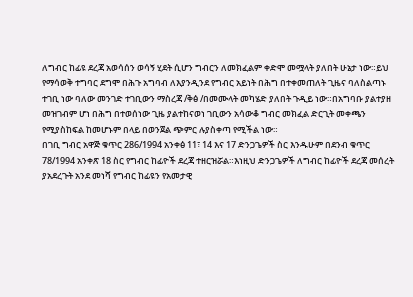ለግብር ከፊዩ ደረጃ አወሳሰን ወሳኝ ሂደት ሲሆን ግብርን ለመክፈልም ቀድሞ መሟላት ያለበት ሁኔታ ነው።ይህ የማሳወቅ ተግባር ደግሞ በሕጉ አግባብ ለእያንዲንደ የግብር አይነት በሕግ በተቀመጠለት ጊዜና ባለስልጣኑ ተገቢ ነው ባለው መንገድ ተገቢውን ማስረጃ /ቅፅ /በመሙላት መካሄድ ያለበት ጉዲይ ነው።በአግባቡ ያልተያዘ መዝገብም ሆነ በሕግ በተወሰነው ጊዜ ያልተከናወነ ገቢውን አሳውቆ ግብር መክፈል ድርጊት መቀጫን የሚያስከፍል ከመሆኑም በላይ በወንጀል ጭምር ሉያስቀጣ የሚችል ነው።
በገቢ ግብር አዋጅ ቁጥር 286/1994 አንቀፅ 11፣ 14 እና 17 ድንጋጌዎች ስር እንዱሁም በደንብ ቁጥር 78/1994 አንቀጽ 18 ስር የግብር ከፊዮች ደረጃ ተዘርዝሯል።እነዚህ ድንጋጌዎች ለግብር ከፊዮች ደረጃ መሰረት ያአደረጉት አንደ መነሻ የግብር ከፊዩን የአመታዊ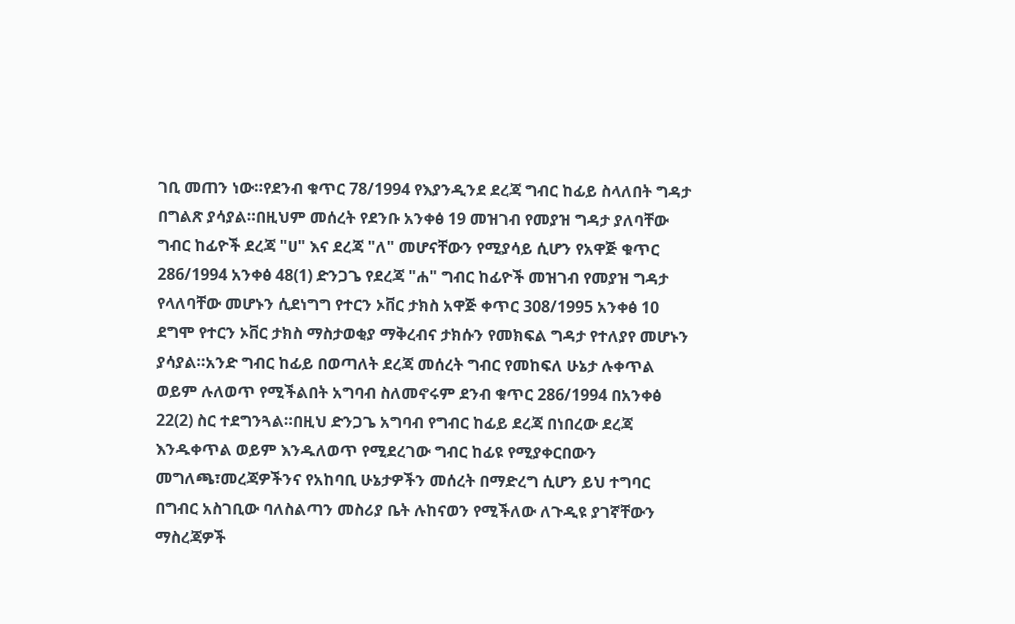ገቢ መጠን ነው።የደንብ ቁጥር 78/1994 የእያንዲንደ ደረጃ ግብር ከፊይ ስላለበት ግዳታ በግልጽ ያሳያል።በዚህም መሰረት የደንቡ አንቀፅ 19 መዝገብ የመያዝ ግዳታ ያለባቸው ግብር ከፊዮች ደረጃ "ሀ" እና ደረጃ "ለ" መሆናቸውን የሚያሳይ ሲሆን የአዋጅ ቁጥር 286/1994 አንቀፅ 48(1) ድንጋጌ የደረጃ "ሐ" ግብር ከፊዮች መዝገብ የመያዝ ግዳታ የላለባቸው መሆኑን ሲደነግግ የተርን ኦቨር ታክስ አዋጅ ቀጥር 308/1995 አንቀፅ 10 ደግሞ የተርን ኦቨር ታክስ ማስታወቂያ ማቅረብና ታክሱን የመክፍል ግዳታ የተለያየ መሆኑን ያሳያል።አንድ ግብር ከፊይ በወጣለት ደረጃ መሰረት ግብር የመከፍለ ሁኔታ ሉቀጥል ወይም ሉለወጥ የሚችልበት አግባብ ስለመኖሩም ደንብ ቁጥር 286/1994 በአንቀፅ 22(2) ስር ተደግንጓል።በዚህ ድንጋጌ አግባብ የግብር ከፊይ ደረጃ በነበረው ደረጃ እንዱቀጥል ወይም እንዱለወጥ የሚደረገው ግብር ከፊዩ የሚያቀርበውን መግለጫ፣መረጃዎችንና የአከባቢ ሁኔታዎችን መሰረት በማድረግ ሲሆን ይህ ተግባር በግብር አስገቢው ባለስልጣን መስሪያ ቤት ሉከናወን የሚችለው ለጉዲዩ ያገኛቸውን ማስረጃዎች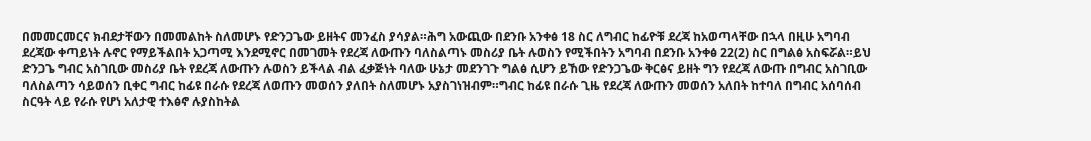በመመርመርና ክብደታቸውን በመመልከት ስለመሆኑ የድንጋጌው ይዘትና መንፈስ ያሳያል።ሕግ አውጪው በደንቡ አንቀፅ 18 ስር ለግብር ከፊዮቹ ደረጃ ከአወጣላቸው በኋላ በዚሁ አግባብ ደረጃው ቀጣይነት ሉኖር የማይችልበት አጋጣሚ እንደሚኖር በመገመት የደረጃ ለውጡን ባለስልጣኑ መስሪያ ቤት ሉወስን የሚችበትን አግባብ በደንቡ አንቀፅ 22(2) ስር በግልፅ አስፍሯል።ይህ ድንጋጌ ግብር አስገቢው መስሪያ ቤት የደረጃ ለውጡን ሉወስን ይችላል ብል ፈቃጅነት ባለው ሁኔታ መደንገጉ ግልፅ ሲሆን ይኸው የድንጋጌው ቅርፅና ይዘት ግን የደረጃ ለውጡ በግብር አስገቢው ባለስልጣን ሳይወሰን ቢቀር ግብር ከፊዩ በራሱ የደረጃ ለወጡን መወሰን ያለበት ስለመሆኑ አያስገነዝብም።ግብር ከፊዩ በራሱ ጊዜ የደረጃ ለውጡን መወሰን አለበት ከተባለ በግብር አሰባሰብ ስርዓት ላይ የራሱ የሆነ አለታዊ ተእፅኖ ሉያስከትል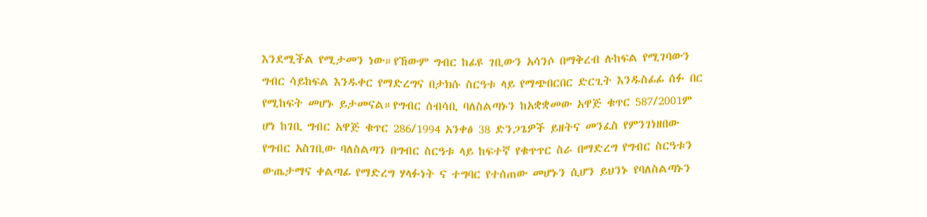እንደሚችል የሚታመን ነው።የኸውም ግብር ከፊዩ ገቢውን አሳንሶ በማቅረብ ሉከፍል የሚገባውን ግብር ሳይከፍል እንዱቀር የማድረግና በታክሱ ስርዓቱ ላይ የማጭበርበር ድርጊት እንዱስፊፊ ሰፉ በር የሚከፍት መሆኑ ይታመናል።የግብር ሰብሳቢ ባለስልጣኑን ከአቋቋመው አዋጅ ቁጥር 587/2001ም ሆነ ከገቢ ግብር አዋጅ ቁጥር 286/1994 አንቀፅ 38 ድንጋጌዎች ይዘትና መንፈስ የምንገነዘበው የግብር አስገቢው ባለስልጣን በግብር ስርዓቱ ላይ ከፍተኛ የቁጥጥር ስራ በማድረግ የግብር ስርዓቱን ውጤታማና ቀልጣፊ የማድረግ ሃላፉነት ና ተግባር የተሰጠው መሆኑን ሲሆን ይህንኑ የባለስልጣኑን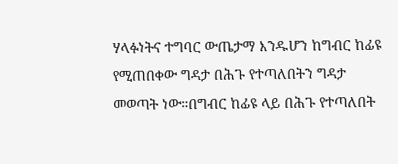ሃላፉነትና ተግባር ውጤታማ እንዱሆን ከግብር ከፊዩ የሚጠበቀው ግዳታ በሕጉ የተጣለበትን ግዳታ መወጣት ነው።በግብር ከፊዩ ላይ በሕጉ የተጣለበት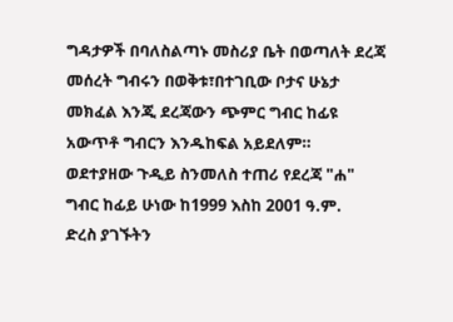ግዳታዎች በባለስልጣኑ መስሪያ ቤት በወጣለት ደረጃ መሰረት ግብሩን በወቅቱ፣በተገቢው ቦታና ሁኔታ መክፈል እንጂ ደረጃውን ጭምር ግብር ከፊዩ አውጥቶ ግብርን እንዱከፍል አይደለም።
ወደተያዘው ጉዲይ ስንመለስ ተጠሪ የደረጃ "ሐ" ግብር ከፊይ ሁነው ከ1999 እስከ 2001 ዓ.ም.
ድረስ ያገኙትን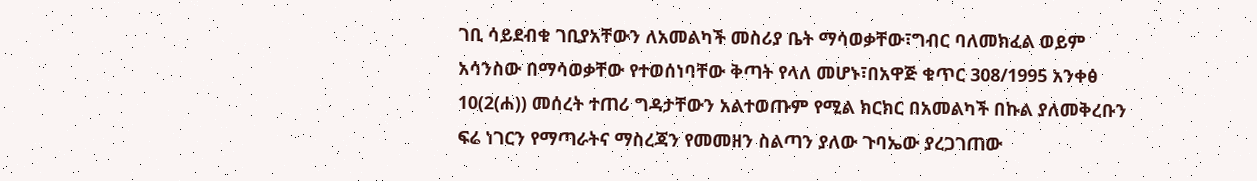ገቢ ሳይደብቁ ገቢያአቸውን ለአመልካች መስሪያ ቤት ማሳወቃቸው፣ግብር ባለመክፈል ወይም አሳንስው በማሳወቃቸው የተወሰነባቸው ቅጣት የላለ መሆኑ፣በአዋጅ ቁጥር 308/1995 አንቀፅ 10(2(ሐ)) መሰረት ተጠሪ ግዳታቸውን አልተወጡም የሚል ክርክር በአመልካች በኩል ያለመቅረቡን ፍሬ ነገርን የማጣራትና ማስረጃን የመመዘን ስልጣን ያለው ጉባኤው ያረጋገጠው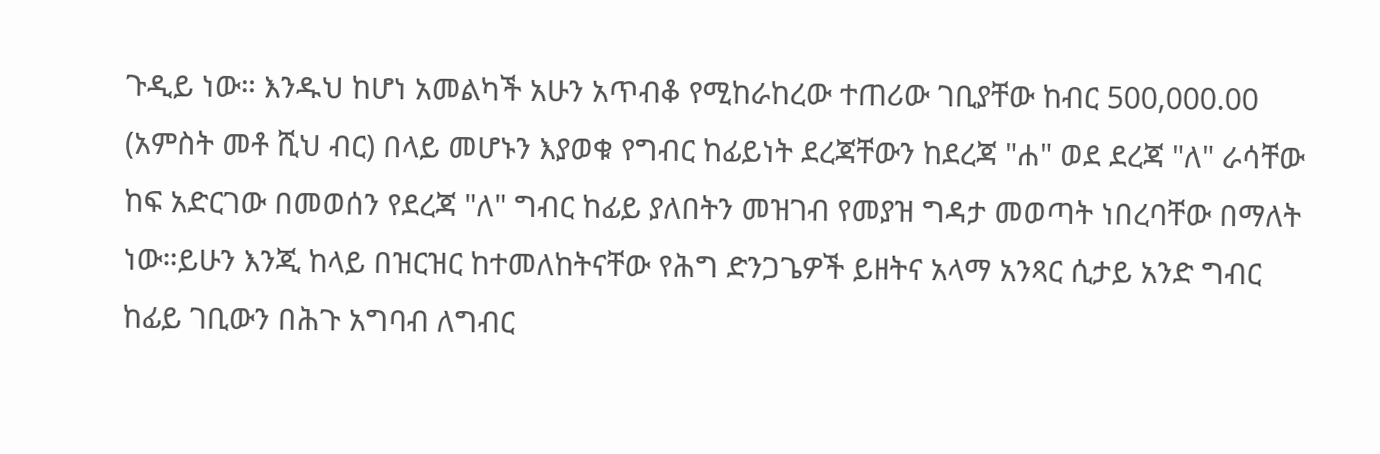ጉዲይ ነው። እንዱህ ከሆነ አመልካች አሁን አጥብቆ የሚከራከረው ተጠሪው ገቢያቸው ከብር 500,000.00 (አምስት መቶ ሺህ ብር) በላይ መሆኑን እያወቁ የግብር ከፊይነት ደረጃቸውን ከደረጃ "ሐ" ወደ ደረጃ "ለ" ራሳቸው ከፍ አድርገው በመወሰን የደረጃ "ለ" ግብር ከፊይ ያለበትን መዝገብ የመያዝ ግዳታ መወጣት ነበረባቸው በማለት ነው።ይሁን እንጂ ከላይ በዝርዝር ከተመለከትናቸው የሕግ ድንጋጌዎች ይዘትና አላማ አንጻር ሲታይ አንድ ግብር ከፊይ ገቢውን በሕጉ አግባብ ለግብር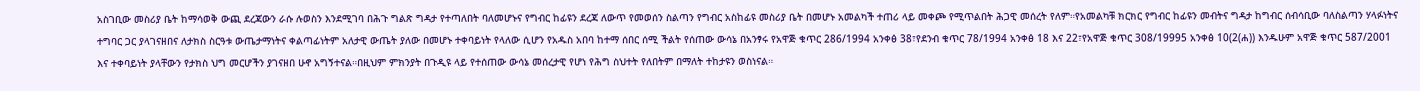አስገቢው መስሪያ ቤት ከማሳወቅ ውጪ ደረጃውን ራሱ ሉወስን እንደሚገባ በሕጉ ግልጽ ግዳታ የተጣለበት ባለመሆኑና የግብር ከፊዩን ደረጃ ለውጥ የመወሰን ስልጣን የግብር አስከፊዩ መስሪያ ቤት በመሆኑ አመልካች ተጠሪ ላይ መቀጮ የሚጥልበት ሕጋዊ መሰረት የለም።የአመልካቹ ክርክር የግብር ከፊዩን መብትና ግዳታ ከግብር ሰብሳቢው ባለስልጣን ሃላፉነትና ተግባር ጋር ያላገናዘበና ለታክስ ስርዓቱ ውጤታማነትና ቀልጣፊነትም አለታዊ ውጤት ያለው በመሆኑ ተቀባይነት የላለው ሲሆን የአዱስ አበባ ከተማ ሰበር ሰሚ ችልት የሰጠው ውሳኔ በአንፃሩ የአዋጅ ቁጥር 286/1994 አንቀፅ 38፣የደንብ ቁጥር 78/1994 አንቀፅ 18 እና 22፣የአዋጅ ቁጥር 308/19995 አንቀፅ 10(2(ሐ)) እንዱሁም አዋጅ ቁጥር 587/2001 እና ተቀባይነት ያላቸውን የታክስ ህግ መርሆችን ያገናዘበ ሁኖ አግኝተናል።በዚህም ምክንያት በጉዲዩ ላይ የተሰጠው ውሳኔ መሰረታዊ የሆነ የሕግ ስህተት የለበትም በማለት ተከታዩን ወስነናል።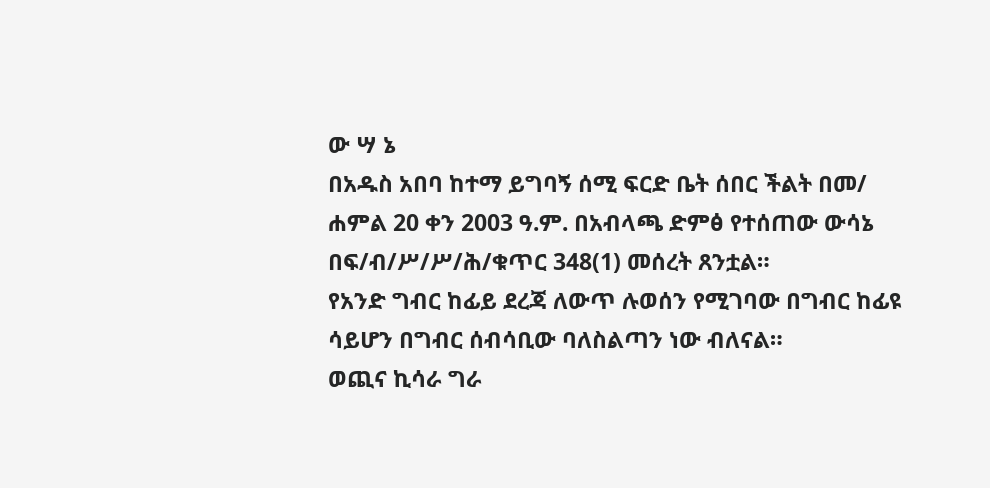ው ሣ ኔ
በአዱስ አበባ ከተማ ይግባኝ ሰሚ ፍርድ ቤት ሰበር ችልት በመ/ ሐምል 20 ቀን 2003 ዓ.ም. በአብላጫ ድምፅ የተሰጠው ውሳኔ በፍ/ብ/ሥ/ሥ/ሕ/ቁጥር 348(1) መሰረት ጸንቷል።
የአንድ ግብር ከፊይ ደረጃ ለውጥ ሉወሰን የሚገባው በግብር ከፊዩ ሳይሆን በግብር ሰብሳቢው ባለስልጣን ነው ብለናል።
ወጪና ኪሳራ ግራ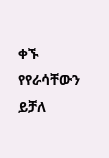ቀኙ የየራሳቸውን ይቻለ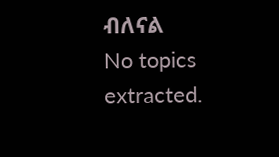ብለናል
No topics extracted.